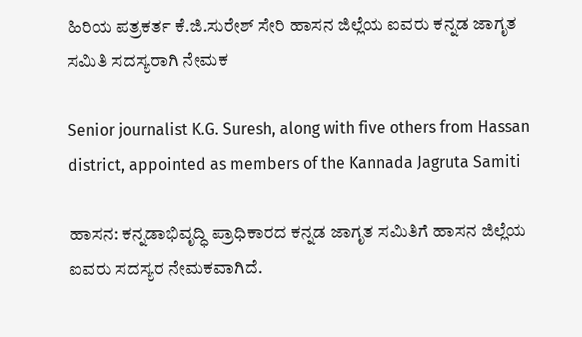ಹಿರಿಯ ಪತ್ರಕರ್ತ ಕೆ.ಜಿ.ಸುರೇಶ್ ಸೇರಿ ಹಾಸನ ಜಿಲ್ಲೆಯ ಐವರು ಕನ್ನಡ ಜಾಗೃತ ಸಮಿತಿ ಸದಸ್ಯರಾಗಿ ನೇಮಕ

Senior journalist K.G. Suresh, along with five others from Hassan district, appointed as members of the Kannada Jagruta Samiti

ಹಾಸನ: ಕನ್ನಡಾಭಿವೃದ್ಧಿ ಪ್ರಾಧಿಕಾರದ ಕನ್ನಡ ಜಾಗೃತ ಸಮಿತಿಗೆ ಹಾಸನ ಜಿಲ್ಲೆಯ ಐವರು ಸದಸ್ಯರ ನೇಮಕವಾಗಿದೆ.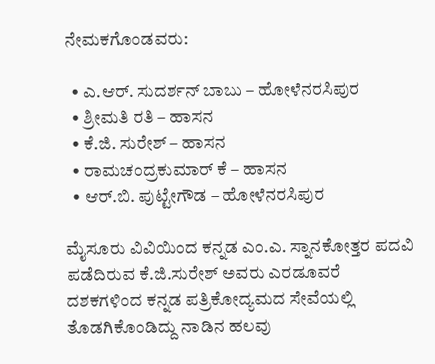ನೇಮಕಗೊಂಡವರು:

  • ಎ.ಆರ್. ಸುದರ್ಶನ್ ಬಾಬು – ಹೋಳೆನರಸಿಪುರ
  • ಶ್ರೀಮತಿ ರತಿ – ಹಾಸನ
  • ಕೆ.ಜಿ. ಸುರೇಶ್ – ಹಾಸನ
  • ರಾಮಚಂದ್ರಕುಮಾರ್ ಕೆ – ಹಾಸನ
  • ಆರ್.ಬಿ. ಪುಟ್ಟೇಗೌಡ – ಹೋಳೆನರಸಿಪುರ

ಮೈಸೂರು ವಿವಿಯಿಂದ ಕನ್ನಡ ಎಂ.ಎ. ಸ್ನಾನಕೋತ್ತರ ಪದವಿ ಪಡೆದಿರುವ ಕೆ.ಜಿ.ಸುರೇಶ್ ಅವರು ಎರಡೂವರೆ ದಶಕಗಳಿಂದ ಕನ್ನಡ ಪತ್ರಿಕೋದ್ಯಮದ ಸೇವೆಯಲ್ಲಿ ತೊಡಗಿಕೊಂಡಿದ್ದು ನಾಡಿನ ಹಲವು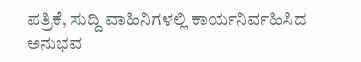ಪತ್ರಿಕೆ, ಸುದ್ದಿ ವಾಹಿನಿಗಳಲ್ಲಿ ಕಾರ್ಯನಿರ್ವಹಿಸಿದ ಅನುಭವ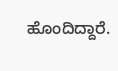ಹೊಂದಿದ್ದಾರೆ.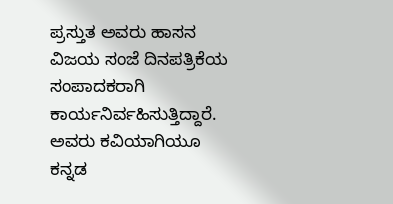ಪ್ರಸ್ತುತ ಅವರು ಹಾಸನ ವಿಜಯ ಸಂಜೆ ದಿನಪತ್ರಿಕೆಯ ಸಂಪಾದಕರಾಗಿ ಕಾರ್ಯನಿರ್ವಹಿಸುತ್ತಿದ್ದಾರೆ. ಅವರು ಕವಿಯಾಗಿಯೂ ಕನ್ನಡ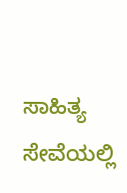ಸಾಹಿತ್ಯ ಸೇವೆಯಲ್ಲಿ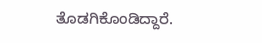ತೊಡಗಿಕೊಂಡಿದ್ದಾರೆ.